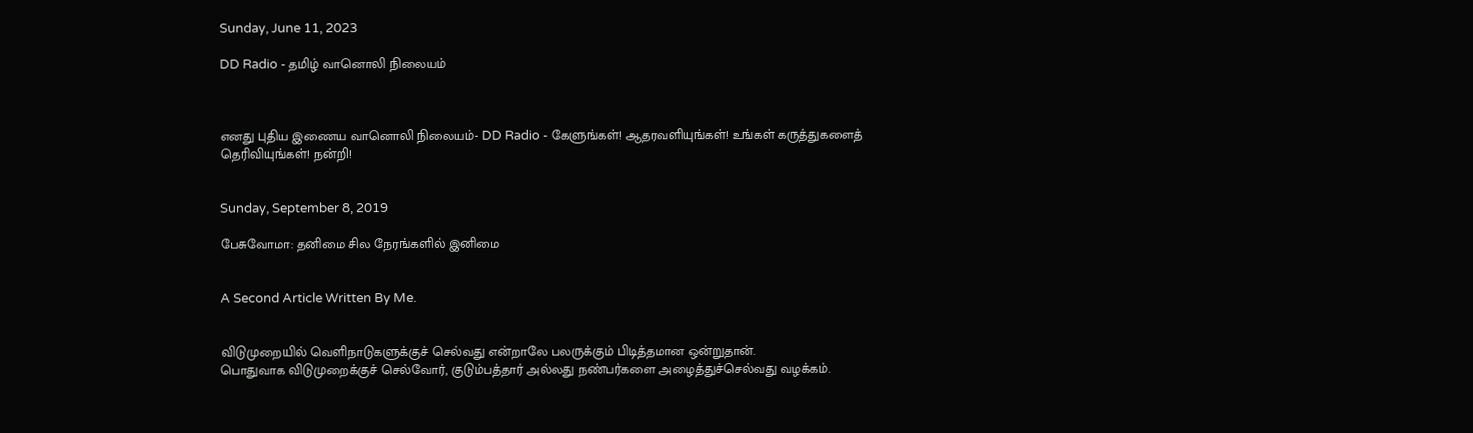Sunday, June 11, 2023

DD Radio - தமிழ் வானொலி நிலையம்



எனது புதிய இணைய வானொலி நிலையம்- DD Radio - கேளுங்கள்! ஆதரவளியுங்கள்! உங்கள் கருத்துகளைத் தெரிவியுங்கள்! நன்றி!


Sunday, September 8, 2019

பேசுவோமா: தனிமை சில நேரங்களில் இனிமை


A Second Article Written By Me.


விடுமுறையில் வெளிநாடுகளுக்குச் செல்வது என்றாலே பலருக்கும் பிடித்தமான ஒன்றுதான்.
பொதுவாக விடுமுறைக்குச் செல்வோர், குடும்பத்தார் அல்லது நண்பர்களை அழைத்துச்செல்வது வழக்கம்.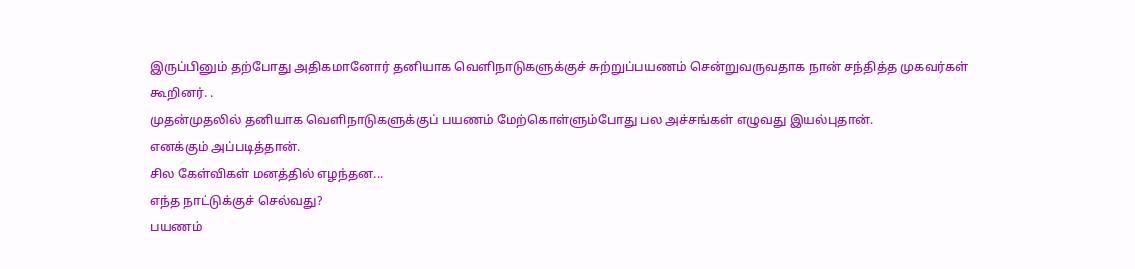இருப்பினும் தற்போது அதிகமானோர் தனியாக வெளிநாடுகளுக்குச் சுற்றுப்பயணம் சென்றுவருவதாக நான் சந்தித்த முகவர்கள் கூறினர். .
முதன்முதலில் தனியாக வெளிநாடுகளுக்குப் பயணம் மேற்கொள்ளும்போது பல அச்சங்கள் எழுவது இயல்புதான்.
எனக்கும் அப்படித்தான்.
சில கேள்விகள் மனத்தில் எழந்தன...
எந்த நாட்டுக்குச் செல்வது?
பயணம்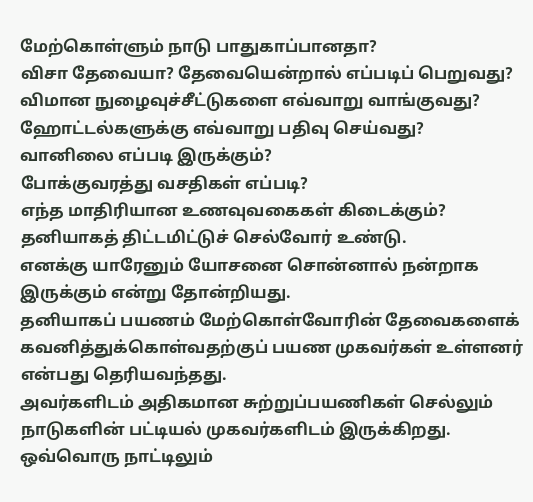மேற்கொள்ளும் நாடு பாதுகாப்பானதா?
விசா தேவையா? தேவையென்றால் எப்படிப் பெறுவது?
விமான நுழைவுச்சீட்டுகளை எவ்வாறு வாங்குவது?
ஹோட்டல்களுக்கு எவ்வாறு பதிவு செய்வது?
வானிலை எப்படி இருக்கும்?
போக்குவரத்து வசதிகள் எப்படி?
எந்த மாதிரியான உணவுவகைகள் கிடைக்கும்?
தனியாகத் திட்டமிட்டுச் செல்வோர் உண்டு.
எனக்கு யாரேனும் யோசனை சொன்னால் நன்றாக இருக்கும் என்று தோன்றியது.
தனியாகப் பயணம் மேற்கொள்வோரின் தேவைகளைக் கவனித்துக்கொள்வதற்குப் பயண முகவர்கள் உள்ளனர் என்பது தெரியவந்தது.
அவர்களிடம் அதிகமான சுற்றுப்பயணிகள் செல்லும் நாடுகளின் பட்டியல் முகவர்களிடம் இருக்கிறது.
ஒவ்வொரு நாட்டிலும்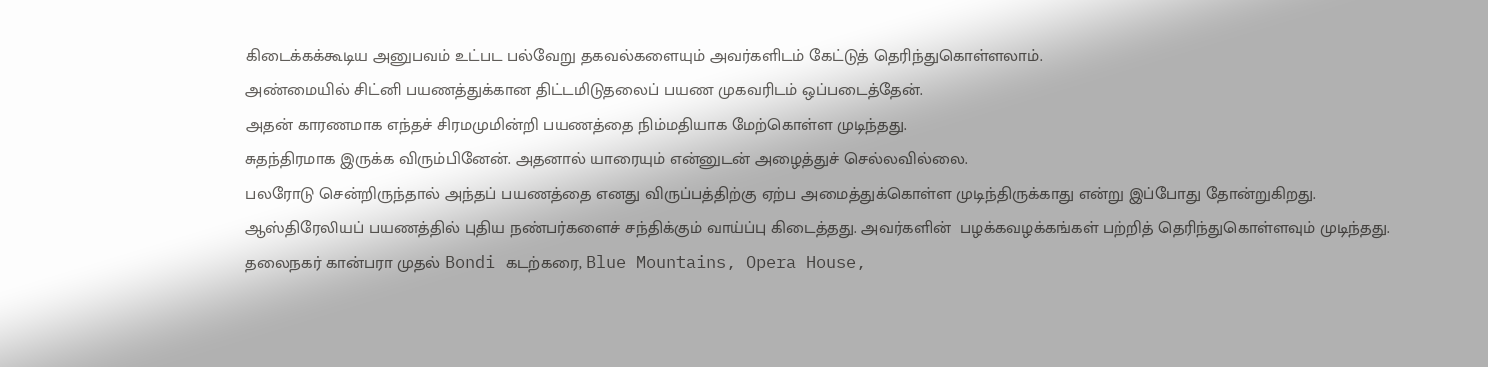கிடைக்கக்கூடிய அனுபவம் உட்பட பல்வேறு தகவல்களையும் அவர்களிடம் கேட்டுத் தெரிந்துகொள்ளலாம்.
அண்மையில் சிட்னி பயணத்துக்கான திட்டமிடுதலைப் பயண முகவரிடம் ஒப்படைத்தேன்.
அதன் காரணமாக எந்தச் சிரமமுமின்றி பயணத்தை நிம்மதியாக மேற்கொள்ள முடிந்தது.
சுதந்திரமாக இருக்க விரும்பினேன். அதனால் யாரையும் என்னுடன் அழைத்துச் செல்லவில்லை.
பலரோடு சென்றிருந்தால் அந்தப் பயணத்தை எனது விருப்பத்திற்கு ஏற்ப அமைத்துக்கொள்ள முடிந்திருக்காது என்று இப்போது தோன்றுகிறது.
ஆஸ்திரேலியப் பயணத்தில் புதிய நண்பர்களைச் சந்திக்கும் வாய்ப்பு கிடைத்தது. அவர்களின்  பழக்கவழக்கங்கள் பற்றித் தெரிந்துகொள்ளவும் முடிந்தது.
தலைநகர் கான்பரா முதல் Bondi கடற்கரை, Blue Mountains, Opera House,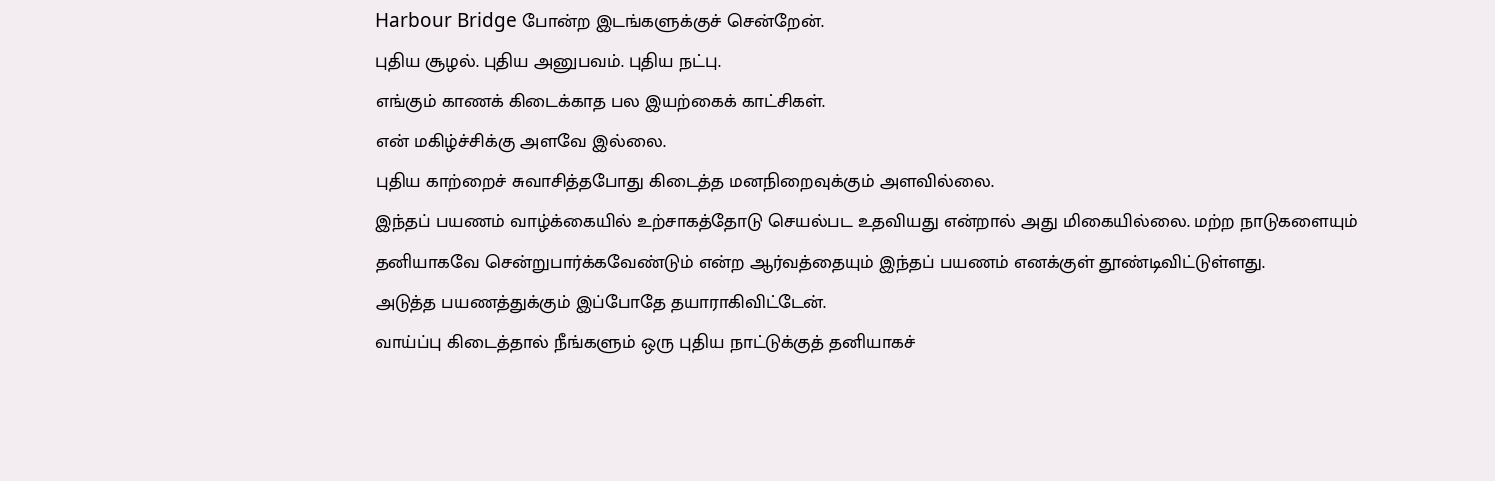Harbour Bridge போன்ற இடங்களுக்குச் சென்றேன்.
புதிய சூழல். புதிய அனுபவம். புதிய நட்பு.
எங்கும் காணக் கிடைக்காத பல இயற்கைக் காட்சிகள்.
என் மகிழ்ச்சிக்கு அளவே இல்லை.
புதிய காற்றைச் சுவாசித்தபோது கிடைத்த மனநிறைவுக்கும் அளவில்லை.
இந்தப் பயணம் வாழ்க்கையில் உற்சாகத்தோடு செயல்பட உதவியது என்றால் அது மிகையில்லை. மற்ற நாடுகளையும் தனியாகவே சென்றுபார்க்கவேண்டும் என்ற ஆர்வத்தையும் இந்தப் பயணம் எனக்குள் தூண்டிவிட்டுள்ளது.
அடுத்த பயணத்துக்கும் இப்போதே தயாராகிவிட்டேன்.
வாய்ப்பு கிடைத்தால் நீங்களும் ஒரு புதிய நாட்டுக்குத் தனியாகச்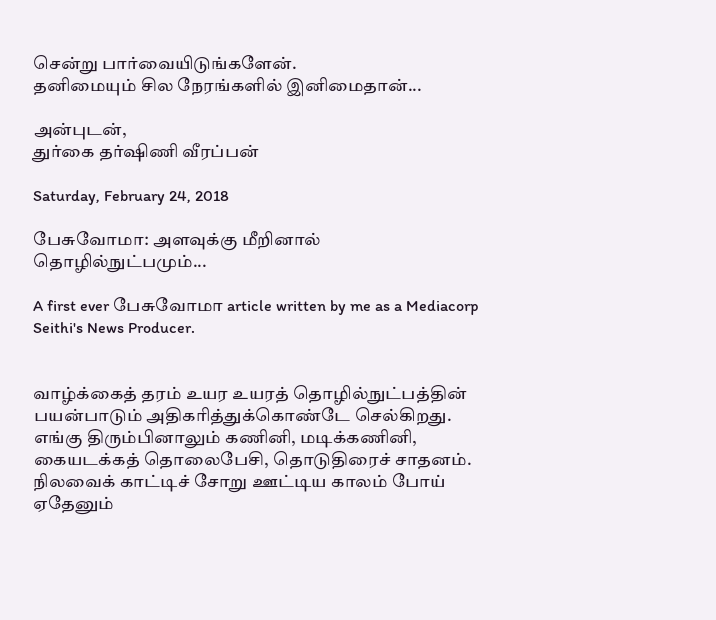சென்று பார்வையிடுங்களேன்.
தனிமையும் சில நேரங்களில் இனிமைதான்...

அன்புடன்,
துர்கை தர்ஷிணி வீரப்பன்

Saturday, February 24, 2018

பேசுவோமா: அளவுக்கு மீறினால் தொழில்நுட்பமும்...

A first ever பேசுவோமா article written by me as a Mediacorp Seithi's News Producer.


வாழ்க்கைத் தரம் உயர உயரத் தொழில்நுட்பத்தின் பயன்பாடும் அதிகரித்துக்கொண்டே செல்கிறது. எங்கு திரும்பினாலும் கணினி, மடிக்கணினி, கையடக்கத் தொலைபேசி, தொடுதிரைச் சாதனம்.
நிலவைக் காட்டிச் சோறு ஊட்டிய காலம் போய் ஏதேனும்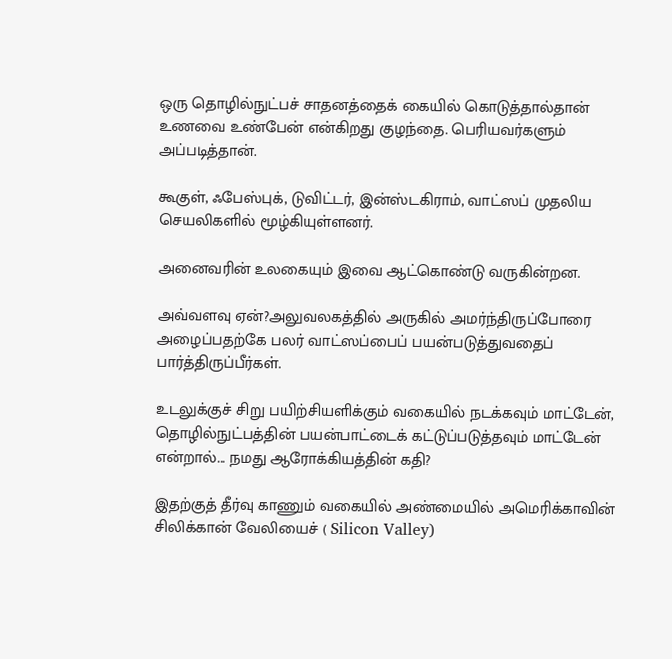ஒரு தொழில்நுட்பச் சாதனத்தைக் கையில் கொடுத்தால்தான் உணவை உண்பேன் என்கிறது குழந்தை. பெரியவர்களும் அப்படித்தான்.

கூகுள், ஃபேஸ்புக், டுவிட்டர், இன்ஸ்டகிராம், வாட்ஸப் முதலிய செயலிகளில் மூழ்கியுள்ளனர்.

அனைவரின் உலகையும் இவை ஆட்கொண்டு வருகின்றன.

அவ்வளவு ஏன்?அலுவலகத்தில் அருகில் அமர்ந்திருப்போரை அழைப்பதற்கே பலர் வாட்ஸப்பைப் பயன்படுத்துவதைப் பார்த்திருப்பீர்கள்.

உடலுக்குச் சிறு பயிற்சியளிக்கும் வகையில் நடக்கவும் மாட்டேன், தொழில்நுட்பத்தின் பயன்பாட்டைக் கட்டுப்படுத்தவும் மாட்டேன் என்றால்... நமது ஆரோக்கியத்தின் கதி?

இதற்குத் தீர்வு காணும் வகையில் அண்மையில் அமெரிக்காவின் சிலிக்கான் வேலியைச் ( Silicon Valley)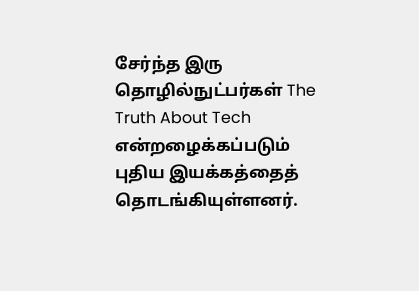சேர்ந்த இரு தொழில்நுட்பர்கள் The Truth About Tech என்றழைக்கப்படும் புதிய இயக்கத்தைத் தொடங்கியுள்ளனர்.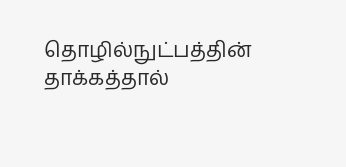தொழில்நுட்பத்தின் தாக்கத்தால்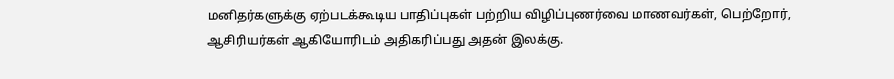மனிதர்களுக்கு ஏற்படக்கூடிய பாதிப்புகள் பற்றிய விழிப்புணர்வை மாணவர்கள், பெற்றோர், ஆசிரியர்கள் ஆகியோரிடம் அதிகரிப்பது அதன் இலக்கு.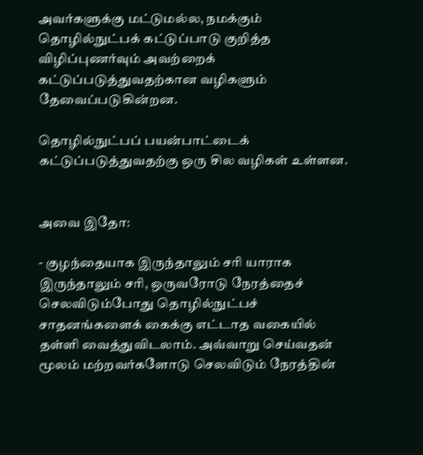அவர்களுக்கு மட்டுமல்ல, நமக்கும் தொழில்நுட்பக் கட்டுப்பாடு குறித்த விழிப்புணர்வும் அவற்றைக் கட்டுப்படுத்துவதற்கான வழிகளும் தேவைப்படுகின்றன.

தொழில்நுட்பப் பயன்பாட்டைக் கட்டுப்படுத்துவதற்கு ஒரு சில வழிகள் உள்ளன.


அவை இதோ:

- குழந்தையாக இருந்தாலும் சரி யாராக இருந்தாலும் சரி, ஒருவரோடு நேரத்தைச் செலவிடும்போது தொழில்நுட்பச் சாதனங்களைக் கைக்கு எட்டாத வகையில் தள்ளி வைத்துவிடலாம். அவ்வாறு செய்வதன் மூலம் மற்றவர்களோடு செலவிடும் நேரத்தின்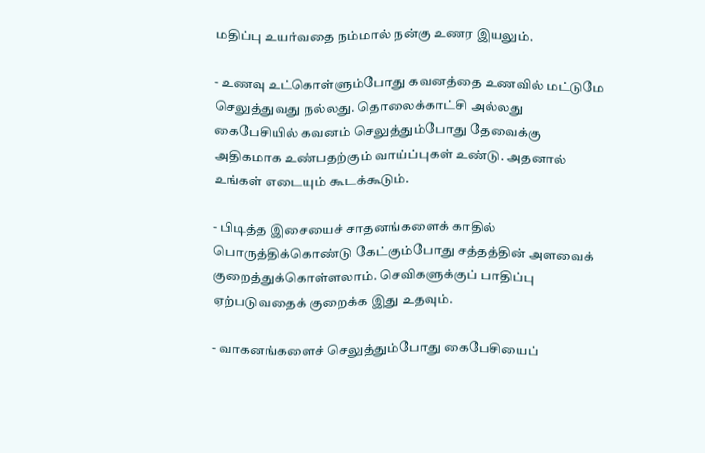மதிப்பு உயர்வதை நம்மால் நன்கு உணர இயலும்.

- உணவு உட்கொள்ளும்போது கவனத்தை உணவில் மட்டுமே செலுத்துவது நல்லது. தொலைக்காட்சி அல்லது கைபேசியில் கவனம் செலுத்தும்போது தேவைக்கு அதிகமாக உண்பதற்கும் வாய்ப்புகள் உண்டு. அதனால் உங்கள் எடையும் கூடக்கூடும்.

- பிடித்த இசையைச் சாதனங்களைக் காதில் பொருத்திக்கொண்டு கேட்கும்போது சத்தத்தின் அளவைக் குறைத்துக்கொள்ளலாம். செவிகளுக்குப் பாதிப்பு ஏற்படுவதைக் குறைக்க இது உதவும்.

- வாகனங்களைச் செலுத்தும்போது கைபேசியைப்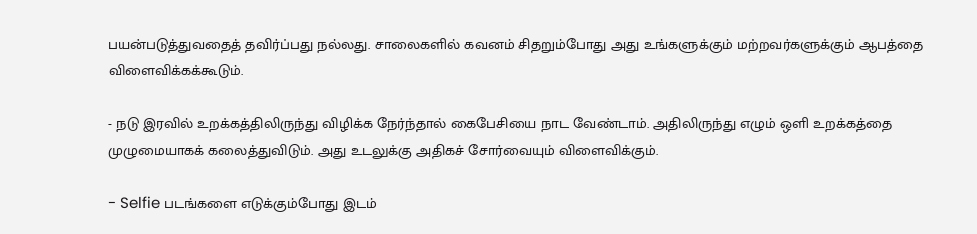பயன்படுத்துவதைத் தவிர்ப்பது நல்லது. சாலைகளில் கவனம் சிதறும்போது அது உங்களுக்கும் மற்றவர்களுக்கும் ஆபத்தை விளைவிக்கக்கூடும்.

- நடு இரவில் உறக்கத்திலிருந்து விழிக்க நேர்ந்தால் கைபேசியை நாட வேண்டாம். அதிலிருந்து எழும் ஒளி உறக்கத்தை முழுமையாகக் கலைத்துவிடும். அது உடலுக்கு அதிகச் சோர்வையும் விளைவிக்கும்.

- Selfie படங்களை எடுக்கும்போது இடம்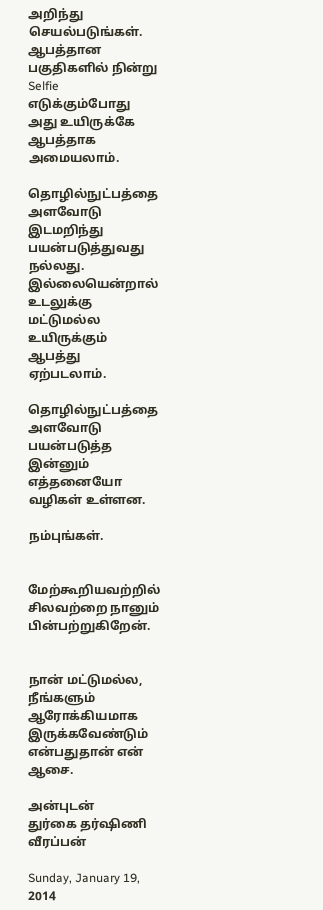அறிந்து செயல்படுங்கள்.  ஆபத்தான பகுதிகளில் நின்று Selfie எடுக்கும்போது அது உயிருக்கே ஆபத்தாக அமையலாம்.

தொழில்நுட்பத்தை அளவோடு இடமறிந்து பயன்படுத்துவது நல்லது. இல்லையென்றால் உடலுக்கு மட்டுமல்ல உயிருக்கும் ஆபத்து ஏற்படலாம்.

தொழில்நுட்பத்தை அளவோடு பயன்படுத்த இன்னும் எத்தனையோ வழிகள் உள்ளன.

நம்புங்கள்.


மேற்கூறியவற்றில் சிலவற்றை நானும் பின்பற்றுகிறேன்.


நான் மட்டுமல்ல, நீங்களும் ஆரோக்கியமாக இருக்கவேண்டும் என்பதுதான் என் ஆசை.

அன்புடன்
துர்கை தர்ஷிணி வீரப்பன்

Sunday, January 19, 2014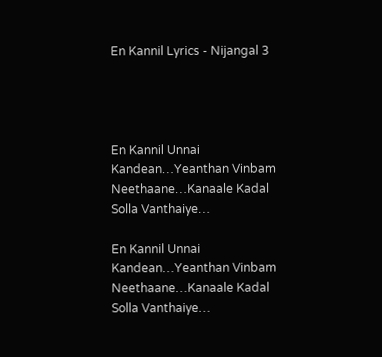En Kannil Lyrics - Nijangal 3




En Kannil Unnai Kandean…Yeanthan Vinbam Neethaane…Kanaale Kadal Solla Vanthaiye…

En Kannil Unnai Kandean…Yeanthan Vinbam Neethaane…Kanaale Kadal Solla Vanthaiye…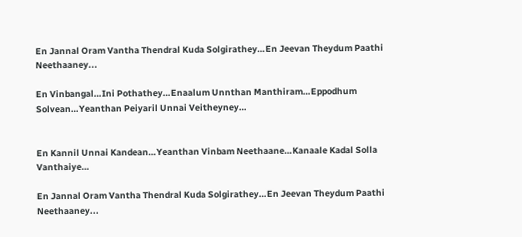En Jannal Oram Vantha Thendral Kuda Solgirathey…En Jeevan Theydum Paathi Neethaaney...

En Vinbangal…Ini Pothathey…Enaalum Unnthan Manthiram…Eppodhum Solvean…Yeanthan Peiyaril Unnai Veitheyney…


En Kannil Unnai Kandean…Yeanthan Vinbam Neethaane…Kanaale Kadal Solla Vanthaiye…

En Jannal Oram Vantha Thendral Kuda Solgirathey…En Jeevan Theydum Paathi Neethaaney...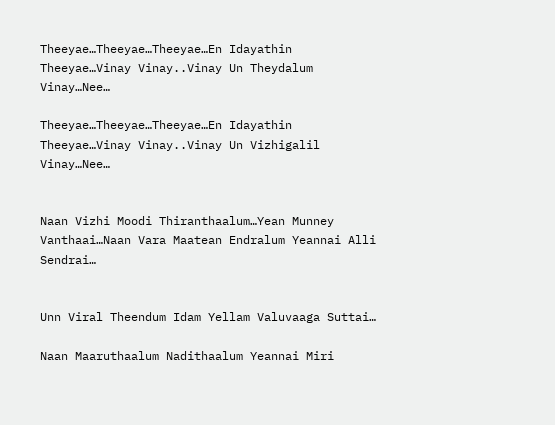Theeyae…Theeyae…Theeyae…En Idayathin Theeyae…Vinay Vinay..Vinay Un Theydalum Vinay…Nee…

Theeyae…Theeyae…Theeyae…En Idayathin Theeyae…Vinay Vinay..Vinay Un Vizhigalil Vinay…Nee…


Naan Vizhi Moodi Thiranthaalum…Yean Munney Vanthaai…Naan Vara Maatean Endralum Yeannai Alli Sendrai…


Unn Viral Theendum Idam Yellam Valuvaaga Suttai…

Naan Maaruthaalum Nadithaalum Yeannai Miri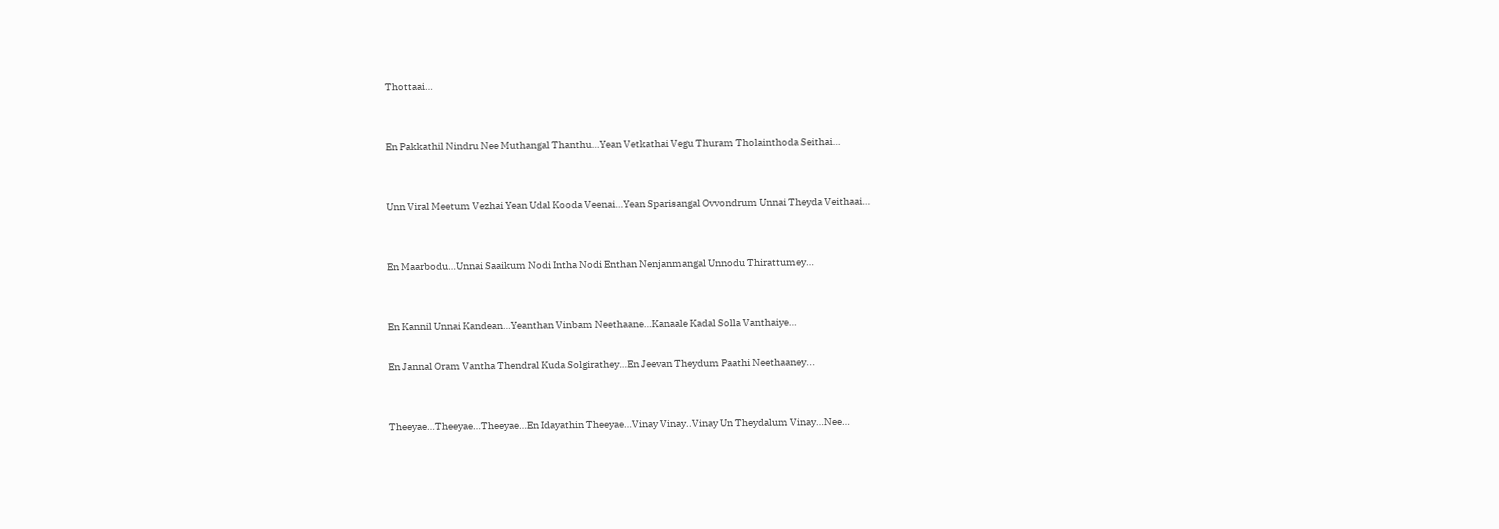Thottaai…


En Pakkathil Nindru Nee Muthangal Thanthu…Yean Vetkathai Vegu Thuram Tholainthoda Seithai…


Unn Viral Meetum Vezhai Yean Udal Kooda Veenai…Yean Sparisangal Ovvondrum Unnai Theyda Veithaai…


En Maarbodu…Unnai Saaikum Nodi Intha Nodi Enthan Nenjanmangal Unnodu Thirattumey…


En Kannil Unnai Kandean…Yeanthan Vinbam Neethaane…Kanaale Kadal Solla Vanthaiye…

En Jannal Oram Vantha Thendral Kuda Solgirathey…En Jeevan Theydum Paathi Neethaaney...


Theeyae…Theeyae…Theeyae…En Idayathin Theeyae…Vinay Vinay..Vinay Un Theydalum Vinay…Nee…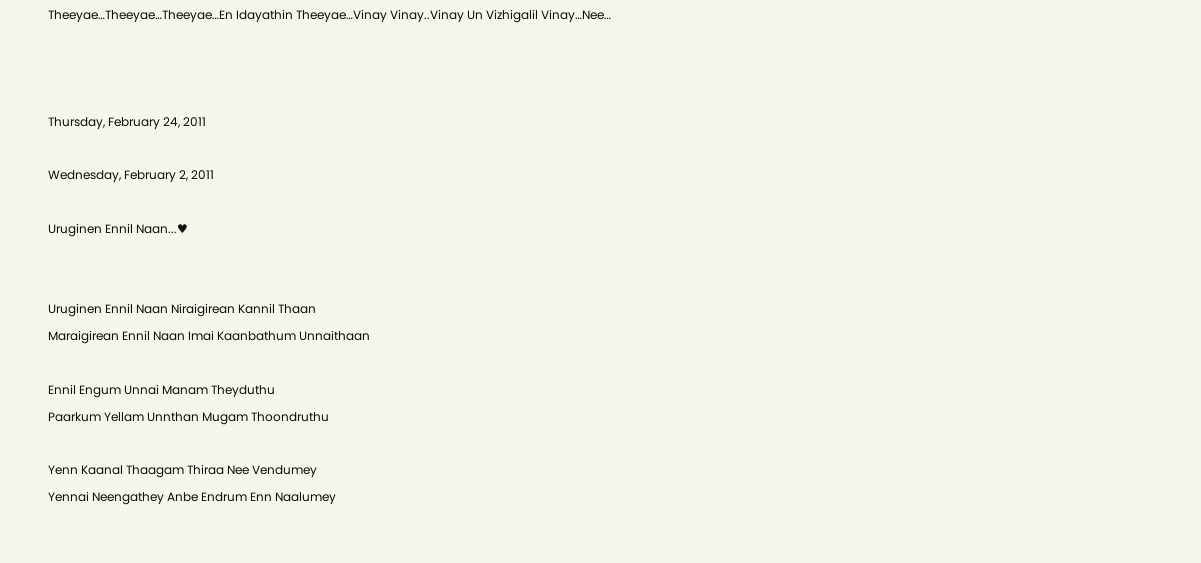Theeyae…Theeyae…Theeyae…En Idayathin Theeyae…Vinay Vinay..Vinay Un Vizhigalil Vinay…Nee…



Thursday, February 24, 2011

Wednesday, February 2, 2011

Uruginen Ennil Naan...♥


Uruginen Ennil Naan Niraigirean Kannil Thaan
Maraigirean Ennil Naan Imai Kaanbathum Unnaithaan

Ennil Engum Unnai Manam Theyduthu
Paarkum Yellam Unnthan Mugam Thoondruthu

Yenn Kaanal Thaagam Thiraa Nee Vendumey
Yennai Neengathey Anbe Endrum Enn Naalumey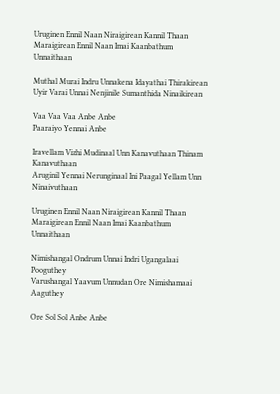Uruginen Ennil Naan Niraigirean Kannil Thaan
Maraigirean Ennil Naan Imai Kaanbathum Unnaithaan

Muthal Murai Indru Unnakena Idayathai Thirakirean
Uyir Varai Unnai Nenjinile Sumanthida Ninaikirean

Vaa Vaa Vaa Anbe Anbe
Paaraiyo Yennai Anbe

Iravellam Vizhi Mudinaal Unn Kanavuthaan Thinam Kanavuthaan
Aruginil Yennai Nerunginaal Ini Paagal Yellam Unn Ninaivuthaan

Uruginen Ennil Naan Niraigirean Kannil Thaan
Maraigirean Ennil Naan Imai Kaanbathum Unnaithaan

Nimishangal Ondrum Unnai Indri Ugangalaai Pooguthey
Varushangal Yaavum Unnudan Ore Nimishamaai Aaguthey

Ore Sol Sol Anbe Anbe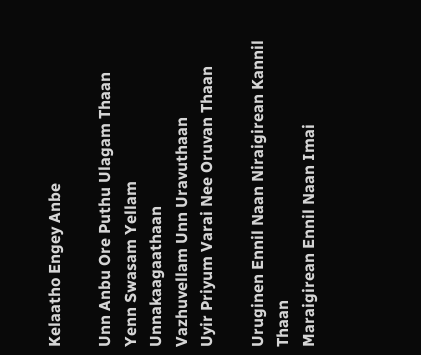Kelaatho Engey Anbe

Unn Anbu Ore Puthu Ulagam Thaan
Yenn Swasam Yellam Unnakaagaathaan
Vazhuvellam Unn Uravuthaan
Uyir Priyum Varai Nee Oruvan Thaan

Uruginen Ennil Naan Niraigirean Kannil Thaan
Maraigirean Ennil Naan Imai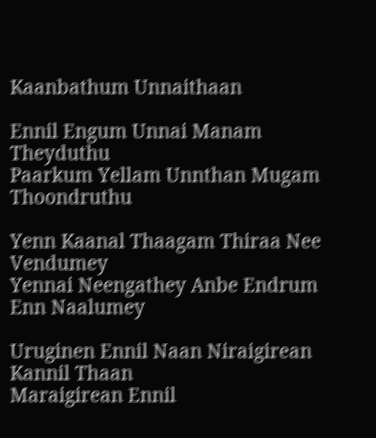Kaanbathum Unnaithaan

Ennil Engum Unnai Manam Theyduthu
Paarkum Yellam Unnthan Mugam Thoondruthu

Yenn Kaanal Thaagam Thiraa Nee Vendumey
Yennai Neengathey Anbe Endrum Enn Naalumey

Uruginen Ennil Naan Niraigirean Kannil Thaan
Maraigirean Ennil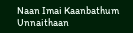Naan Imai Kaanbathum Unnaithaan